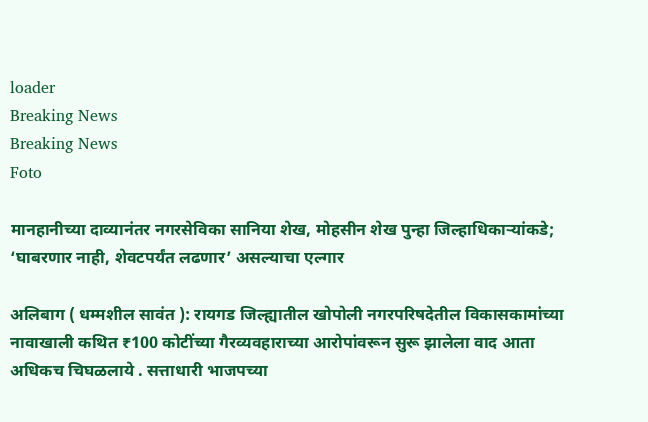loader
Breaking News
Breaking News
Foto

मानहानीच्या दाव्यानंतर नगरसेविका सानिया शेख, मोहसीन शेख पुन्हा जिल्हाधिकाऱ्यांकडे; ‘घाबरणार नाही, शेवटपर्यंत लढणार’ असल्याचा एल्गार

अलिबाग ( धम्मशील सावंत ): रायगड जिल्ह्यातील खोपोली नगरपरिषदेतील विकासकामांच्या नावाखाली कथित ₹100 कोटींच्या गैरव्यवहाराच्या आरोपांवरून सुरू झालेला वाद आता अधिकच चिघळलाये . सत्ताधारी भाजपच्या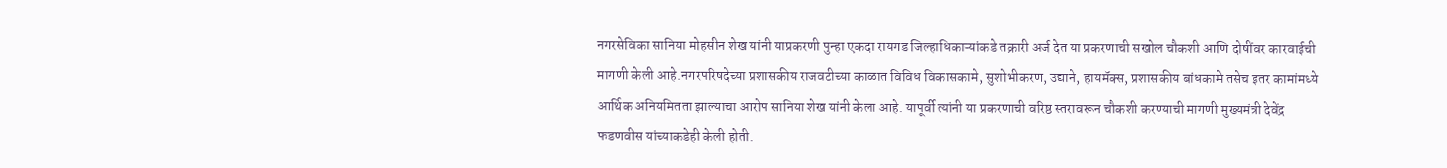नगरसेविका सानिया मोहसीन शेख यांनी याप्रकरणी पुन्हा एकदा रायगड जिल्हाधिकाऱ्यांकडे तक्रारी अर्ज देत या प्रकरणाची सखोल चौकशी आणि दोषींवर कारवाईची मागणी केली आहे.नगरपरिषदेच्या प्रशासकीय राजवटीच्या काळात विविध विकासकामे, सुशोभीकरण, उद्याने, हायमॅक्स, प्रशासकीय बांधकामे तसेच इतर कामांमध्ये आर्थिक अनियमितता झाल्याचा आरोप सानिया शेख यांनी केला आहे. यापूर्वी त्यांनी या प्रकरणाची वरिष्ठ स्तरावरून चौकशी करण्याची मागणी मुख्यमंत्री देवेंद्र फडणवीस यांच्याकडेही केली होती.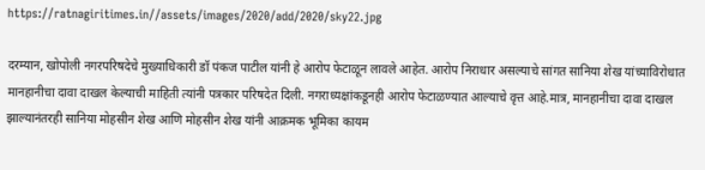https://ratnagiritimes.in//assets/images/2020/add/2020/sky22.jpg

दरम्यान, खोपोली नगरपरिषदेचे मुख्याधिकारी डॉ पंकज पाटील यांनी हे आरोप फेटाळून लावले आहेत. आरोप निराधार असल्याचे सांगत सानिया शेख यांच्याविरोधात मानहानीचा दावा दाखल केल्याची माहिती त्यांनी पत्रकार परिषदेत दिली. नगराध्यक्षांकडूनही आरोप फेटाळण्यात आल्याचे वृत्त आहे.मात्र, मानहानीचा दावा दाखल झाल्यानंतरही सानिया मोहसीन शेख आणि मोहसीन शेख यांनी आक्रमक भूमिका कायम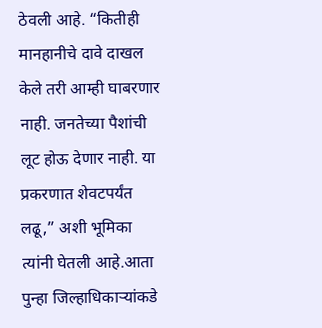ठेवली आहे. “कितीही मानहानीचे दावे दाखल केले तरी आम्ही घाबरणार नाही. जनतेच्या पैशांची लूट होऊ देणार नाही. या प्रकरणात शेवटपर्यंत लढू,” अशी भूमिका त्यांनी घेतली आहे.आता पुन्हा जिल्हाधिकाऱ्यांकडे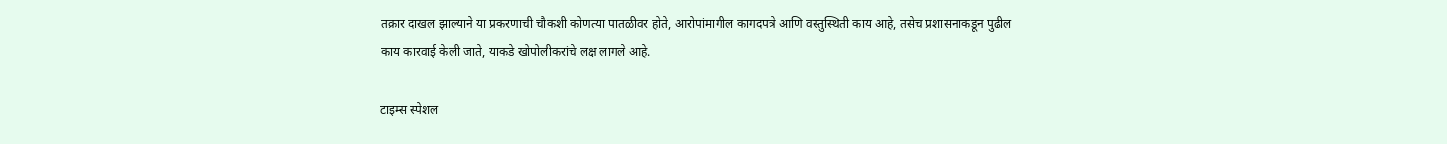तक्रार दाखल झाल्याने या प्रकरणाची चौकशी कोणत्या पातळीवर होते, आरोपांमागील कागदपत्रे आणि वस्तुस्थिती काय आहे, तसेच प्रशासनाकडून पुढील काय कारवाई केली जाते, याकडे खोपोलीकरांचे लक्ष लागले आहे.

टाइम्स स्पेशल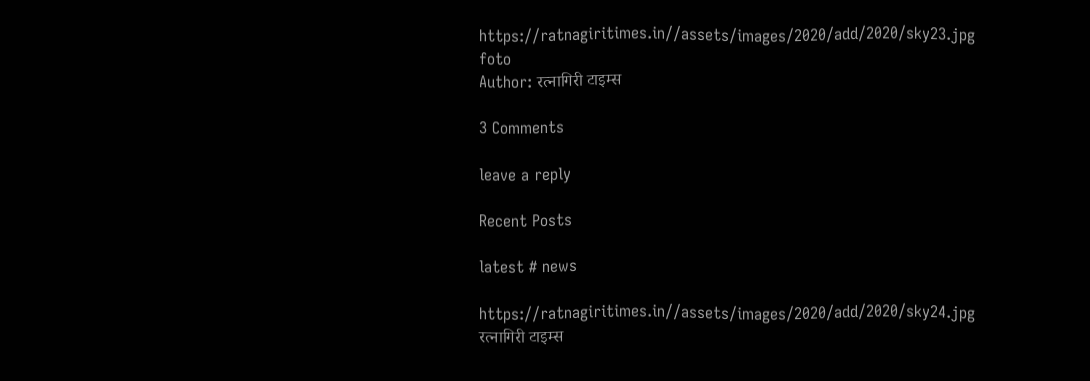https://ratnagiritimes.in//assets/images/2020/add/2020/sky23.jpg
foto
Author: रत्नागिरी टाइम्स

3 Comments

leave a reply

Recent Posts

latest # news

https://ratnagiritimes.in//assets/images/2020/add/2020/sky24.jpg
रत्नागिरी टाइम्स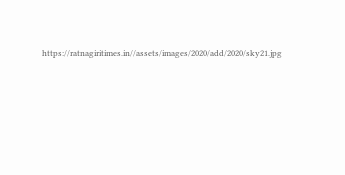https://ratnagiritimes.in//assets/images/2020/add/2020/sky21.jpg